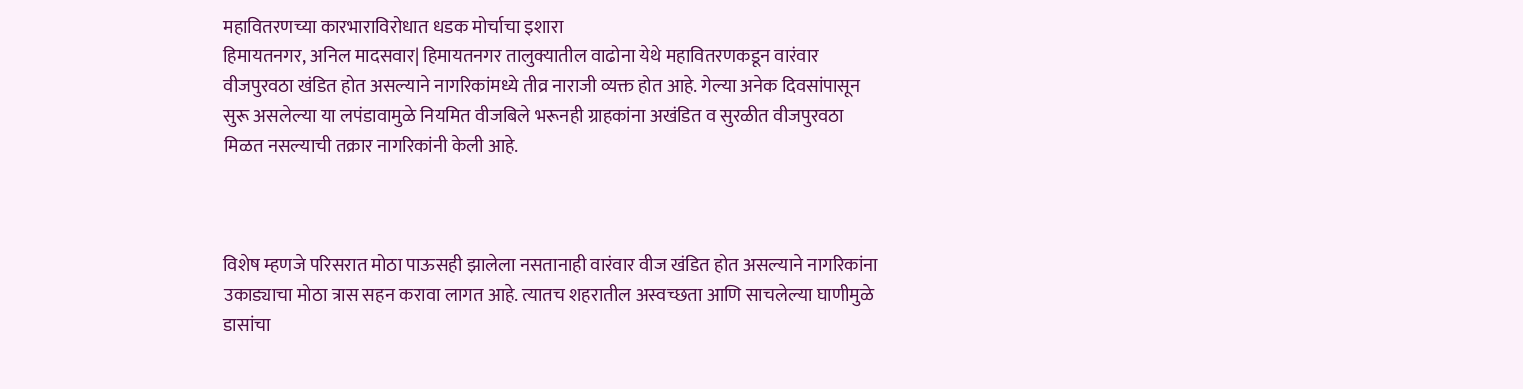महावितरणच्या कारभाराविरोधात धडक मोर्चाचा इशारा
हिमायतनगर, अनिल मादसवार| हिमायतनगर तालुक्यातील वाढोना येथे महावितरणकडून वारंवार वीजपुरवठा खंडित होत असल्याने नागरिकांमध्ये तीव्र नाराजी व्यक्त होत आहे. गेल्या अनेक दिवसांपासून सुरू असलेल्या या लपंडावामुळे नियमित वीजबिले भरूनही ग्राहकांना अखंडित व सुरळीत वीजपुरवठा मिळत नसल्याची तक्रार नागरिकांनी केली आहे.



विशेष म्हणजे परिसरात मोठा पाऊसही झालेला नसतानाही वारंवार वीज खंडित होत असल्याने नागरिकांना उकाड्याचा मोठा त्रास सहन करावा लागत आहे. त्यातच शहरातील अस्वच्छता आणि साचलेल्या घाणीमुळे डासांचा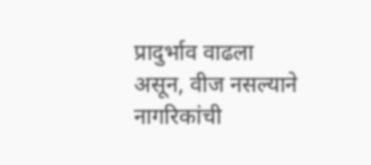प्रादुर्भाव वाढला असून, वीज नसल्याने नागरिकांची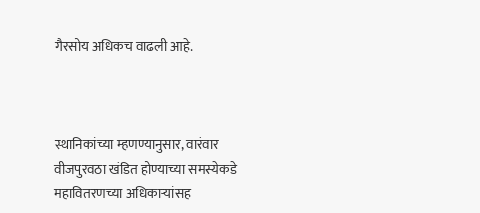गैरसोय अधिकच वाढली आहे.



स्थानिकांच्या म्हणण्यानुसार, वारंवार वीजपुरवठा खंडित होण्याच्या समस्येकडे महावितरणच्या अधिकाऱ्यांसह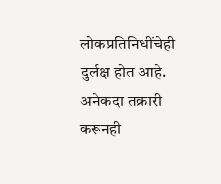लोकप्रतिनिधींचेही दुर्लक्ष होत आहे. अनेकदा तक्रारी करूनही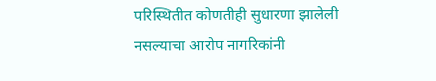परिस्थितीत कोणतीही सुधारणा झालेली नसल्याचा आरोप नागरिकांनी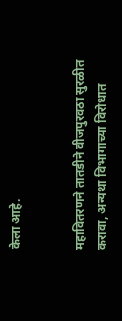केला आहे.


महावितरणने तातडीने वीजपुरवठा सुरळीत करावा, अन्यथा विभागाच्या विरोधात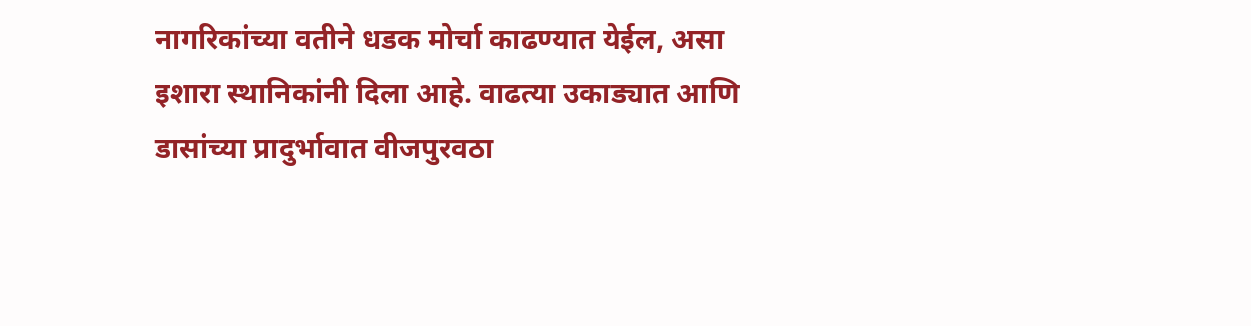नागरिकांच्या वतीने धडक मोर्चा काढण्यात येईल, असा इशारा स्थानिकांनी दिला आहे. वाढत्या उकाड्यात आणि डासांच्या प्रादुर्भावात वीजपुरवठा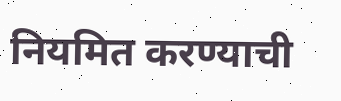नियमित करण्याची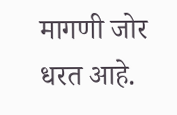मागणी जोर धरत आहे.